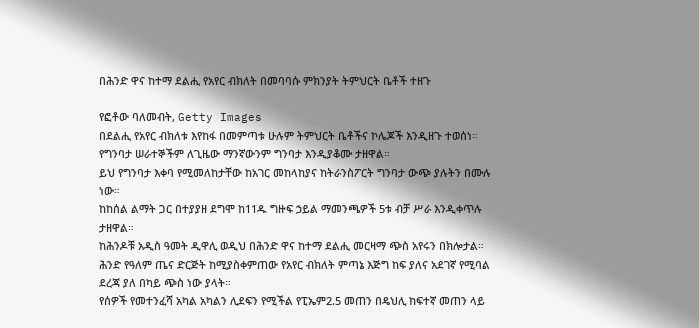በሕንድ ዋና ከተማ ደልሒ የአየር ብክለት በመባባሱ ምክንያት ትምህርት ቤቶች ተዘጉ

የፎቶው ባለመብት, Getty Images
በደልሒ የአየር ብክለቱ እየከፋ በመምጣቱ ሁሉም ትምህርት ቤቶችና ኮሌጆች እንዲዘጉ ተወሰነ።
የግንባታ ሠራተኞችም ለጊዜው ማንኛውንም ግንባታ እንዲያቆሙ ታዘዋል።
ይህ የግንባታ እቀባ የሚመለከታቸው ከአገር መከላከያና ከትራንስፖርት ግንባታ ውጭ ያሉትን በሙሉ ነው።
ከከሰል ልማት ጋር በተያያዘ ደግሞ ከ11ዱ ግዙፍ ኃይል ማመንጫዎች 5ቱ ብቻ ሥራ እንዲቀጥሉ ታዘዋል።
ከሕንዶቹ አዲስ ዓመት ዲዋሊ ወዲህ በሕንድ ዋና ከተማ ደልሒ መርዛማ ጭስ አየሩን በክሎታል።
ሕንድ የዓለም ጤና ድርጅት ከሚያስቀምጠው የአየር ብክለት ምጣኔ እጅግ ከፍ ያለና አደገኛ የሚባል ደረጃ ያለ በካይ ጭስ ነው ያላት።
የሰዎች የመተንፈሻ አካል አካልን ሊደፍን የሚችል የፒኤም2.5 መጠን በዴህሊ ከፍተኛ መጠን ላይ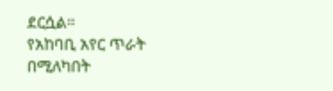ደርሷል።
የአከባቢ አየር ጥራት በሚለካበት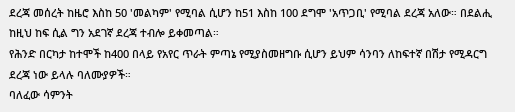ደረጃ መሰረት ከዜሮ እስከ 50 'መልካም' የሚባል ሲሆን ከ51 እስከ 100 ደግሞ 'አጥጋቢ' የሚባል ደረጃ አለው። በደልሒ ከዚህ ከፍ ሲል ግን አደገኛ ደረጃ ተብሎ ይቀመጣል።
የሕንድ በርካታ ከተሞች ከ400 በላይ የአየር ጥራት ምጣኔ የሚያስመዘግቡ ሲሆን ይህም ሳንባን ለከፍተኛ በሽታ የሚዳርግ ደረጃ ነው ይላሉ ባለሙያዎች።
ባለፈው ሳምንት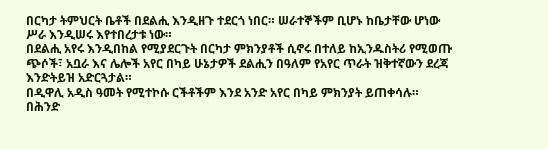በርካታ ትምህርት ቤቶች በደልሒ እንዲዘጉ ተደርጎ ነበር። ሠራተኞችም ቢሆኑ ከቤታቸው ሆነው ሥራ እንዲሠሩ እየተበረታቱ ነው።
በደልሒ አየሩ እንዲበከል የሚያደርጉት በርካታ ምክንያቶች ሲኖሩ በተለይ ከኢንዱስትሪ የሚወጡ ጭሶች፣ አቧራ እና ሌሎች አየር በካይ ሁኔታዎች ደልሒን በዓለም የአየር ጥራት ዝቅተኛውን ደረጃ እንድትይዝ አድርጓታል።
በዲዋሊ አዲስ ዓመት የሚተኮሱ ርችቶችም እንደ አንድ አየር በካይ ምክንያት ይጠቀሳሉ።
በሕንድ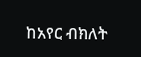ከአየር ብክለት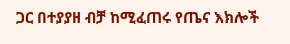ጋር በተያያዘ ብቻ ከሚፈጠሩ የጤና እክሎች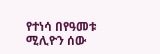የተነሳ በየዓመቱ ሚሊዮን ሰው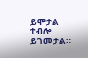ይሞታል ተብሎ ይገመታል።